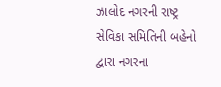ઝાલોદ નગરની રાષ્ટ્ર સેવિકા સમિતિની બહેનો દ્વારા નગરના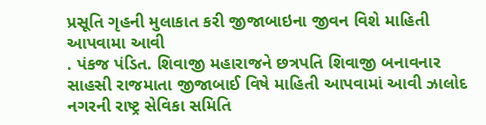પ્રસૂતિ ગૃહની મુલાકાત કરી જીજાબાઇના જીવન વિશે માહિતી આપવામા આવી
. પંકજ પંડિત. શિવાજી મહારાજને છત્રપતિ શિવાજી બનાવનાર સાહસી રાજમાતા જીજાબાઈ વિષે માહિતી આપવામાં આવી ઝાલોદ નગરની રાષ્ટ્ર સેવિકા સમિતિ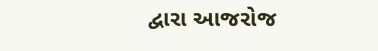દ્વારા આજરોજ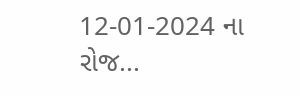12-01-2024 ના રોજ...